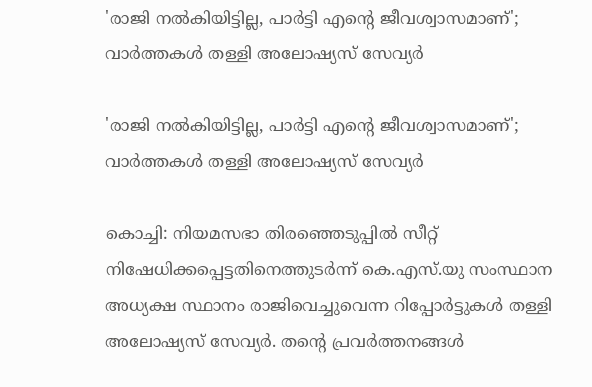'രാജി നല്‍കിയിട്ടില്ല, പാര്‍ട്ടി എന്റെ ജീവശ്വാസമാണ്'; വാര്‍ത്തകള്‍ തള്ളി അലോഷ്യസ് സേവ്യര്‍

'രാജി നല്‍കിയിട്ടില്ല, പാര്‍ട്ടി എന്റെ ജീവശ്വാസമാണ്'; വാര്‍ത്തകള്‍ തള്ളി അലോഷ്യസ് സേവ്യര്‍

കൊച്ചി: നിയമസഭാ തിരഞ്ഞെടുപ്പില്‍ സീറ്റ് നിഷേധിക്കപ്പെട്ടതിനെത്തുടര്‍ന്ന് കെ.എസ്.യു സംസ്ഥാന അധ്യക്ഷ സ്ഥാനം രാജിവെച്ചുവെന്ന റിപ്പോര്‍ട്ടുകള്‍ തള്ളി അലോഷ്യസ് സേവ്യര്‍. തന്റെ പ്രവര്‍ത്തനങ്ങള്‍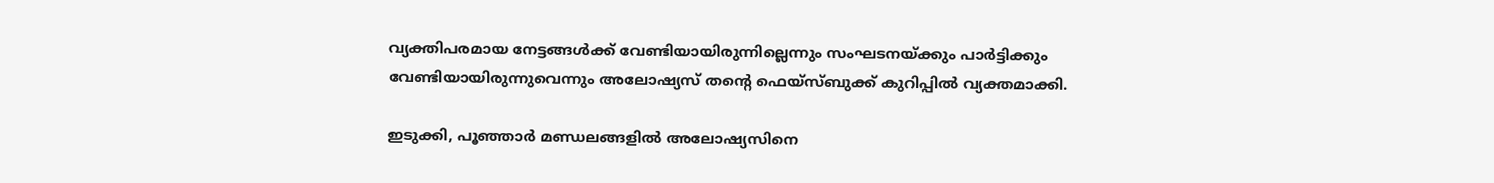വ്യക്തിപരമായ നേട്ടങ്ങള്‍ക്ക് വേണ്ടിയായിരുന്നില്ലെന്നും സംഘടനയ്ക്കും പാര്‍ട്ടിക്കും വേണ്ടിയായിരുന്നുവെന്നും അലോഷ്യസ് തന്റെ ഫെയ്സ്ബുക്ക് കുറിപ്പില്‍ വ്യക്തമാക്കി.

ഇടുക്കി, പൂഞ്ഞാര്‍ മണ്ഡലങ്ങളില്‍ അലോഷ്യസിനെ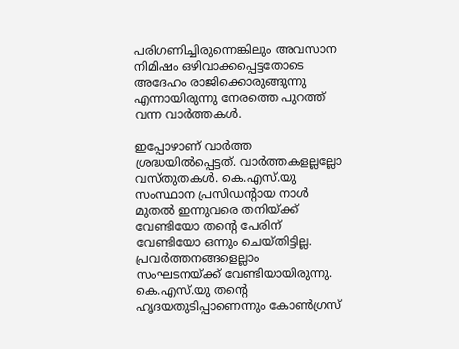പരിഗണിച്ചിരുന്നെങ്കിലും അവസാന നിമിഷം ഒഴിവാക്കപ്പെട്ടതോടെ അദേഹം രാജിക്കൊരുങ്ങുന്നു എന്നായിരുന്നു നേരത്തെ പുറത്ത് വന്ന വാര്‍ത്തകള്‍.

ഇപ്പോഴാണ് വാര്‍ത്ത ശ്രദ്ധയില്‍പ്പെട്ടത്. വാര്‍ത്തകളല്ലല്ലോ വസ്തുതകള്‍. കെ.എസ്.യു സംസ്ഥാന പ്രസിഡന്റായ നാള്‍ മുതല്‍ ഇന്നുവരെ തനിയ്ക്ക് വേണ്ടിയോ തന്റെ പേരിന് വേണ്ടിയോ ഒന്നും ചെയ്തിട്ടില്ല. പ്രവര്‍ത്തനങ്ങളെല്ലാം സംഘടനയ്ക്ക് വേണ്ടിയായിരുന്നു. കെ.എസ്.യു തന്റെ ഹൃദയതുടിപ്പാണെന്നും കോണ്‍ഗ്രസ്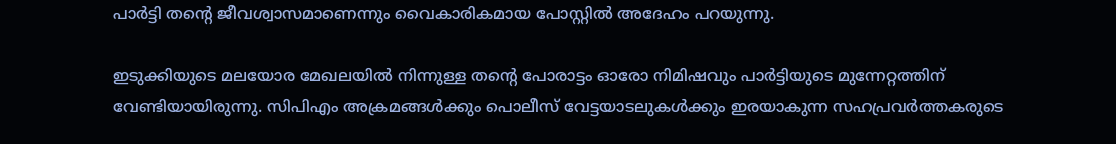പാര്‍ട്ടി തന്റെ ജീവശ്വാസമാണെന്നും വൈകാരികമായ പോസ്റ്റില്‍ അദേഹം പറയുന്നു.

ഇടുക്കിയുടെ മലയോര മേഖലയില്‍ നിന്നുള്ള തന്റെ പോരാട്ടം ഓരോ നിമിഷവും പാര്‍ട്ടിയുടെ മുന്നേറ്റത്തിന് വേണ്ടിയായിരുന്നു. സിപിഎം അക്രമങ്ങള്‍ക്കും പൊലീസ് വേട്ടയാടലുകള്‍ക്കും ഇരയാകുന്ന സഹപ്രവര്‍ത്തകരുടെ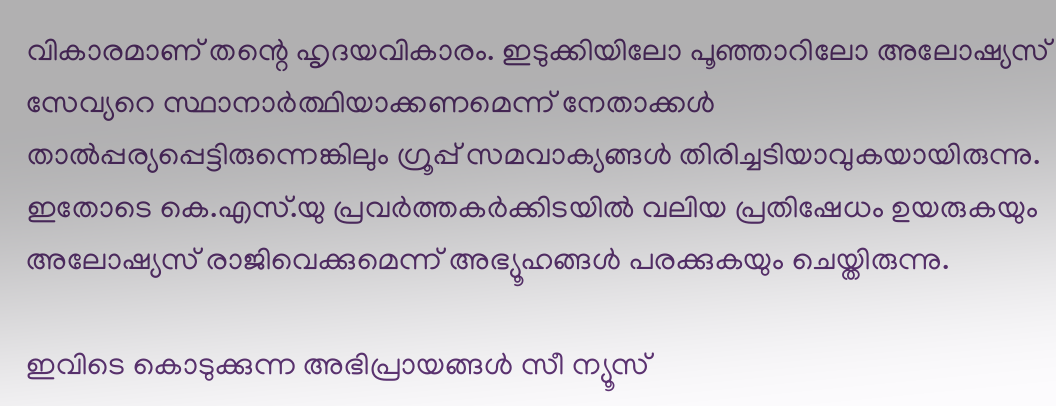വികാരമാണ് തന്റെ ഹൃദയവികാരം. ഇടുക്കിയിലോ പൂഞ്ഞാറിലോ അലോഷ്യസ് സേവ്യറെ സ്ഥാനാര്‍ത്ഥിയാക്കണമെന്ന് നേതാക്കള്‍ താല്‍പ്പര്യപ്പെട്ടിരുന്നെങ്കിലും ഗ്രൂപ്പ് സമവാക്യങ്ങള്‍ തിരിച്ചടിയാവുകയായിരുന്നു. ഇതോടെ കെ.എസ്.യു പ്രവര്‍ത്തകര്‍ക്കിടയില്‍ വലിയ പ്രതിഷേധം ഉയരുകയും അലോഷ്യസ് രാജിവെക്കുമെന്ന് അഭ്യൂഹങ്ങള്‍ പരക്കുകയും ചെയ്തിരുന്നു.

ഇവിടെ കൊടുക്കുന്ന അഭിപ്രായങ്ങള്‍ സീ ന്യൂസ്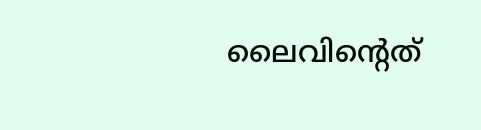ലൈവിന്റെത്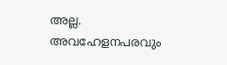അല്ല. അവഹേളനപരവും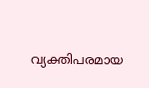വ്യക്തിപരമായ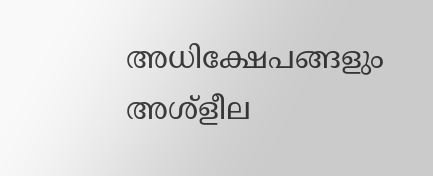അധിക്ഷേപങ്ങളും അശ്‌ളീല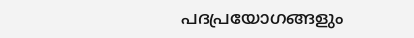പദപ്രയോഗങ്ങളും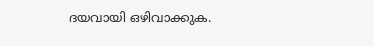ദയവായി ഒഴിവാക്കുക.